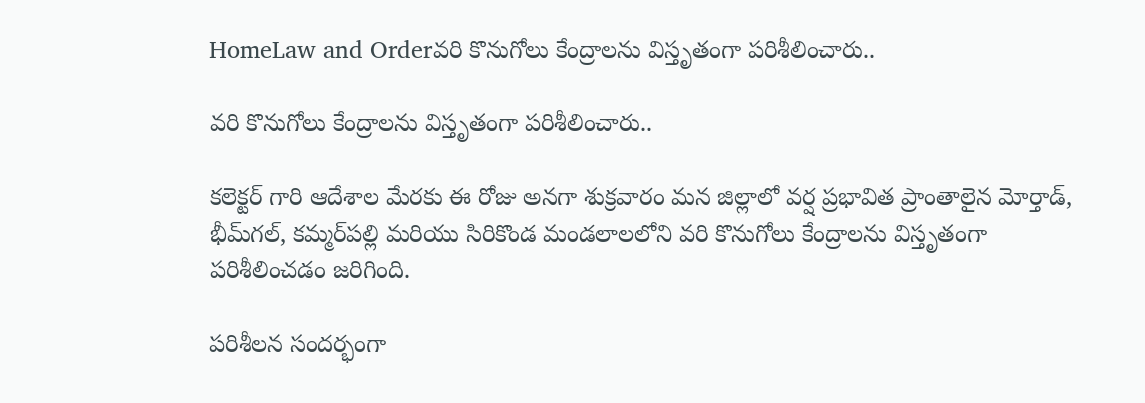HomeLaw and Orderవరి కొనుగోలు కేంద్రాలను విస్తృతంగా పరిశీలించారు..

వరి కొనుగోలు కేంద్రాలను విస్తృతంగా పరిశీలించారు..

కలెక్టర్ గారి ఆదేశాల మేరకు ఈ రోజు అనగా శుక్రవారం మన జిల్లాలో వర్ష ప్రభావిత ప్రాంతాలైన మోర్తాడ్, భీమ్‌గల్, కమ్మర్‌పల్లి మరియు సిరికొండ మండలాలలోని వరి కొనుగోలు కేంద్రాలను విస్తృతంగా పరిశీలించడం జరిగింది.

పరిశీలన సందర్భంగా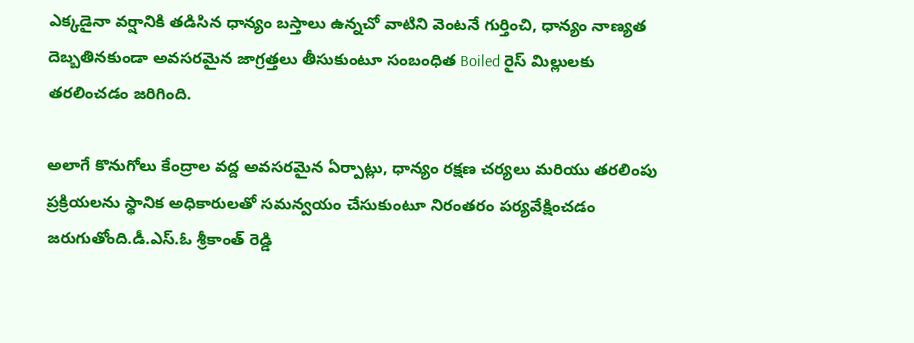ఎక్కడైనా వర్షానికి తడిసిన ధాన్యం బస్తాలు ఉన్నచో వాటిని వెంటనే గుర్తించి, ధాన్యం నాణ్యత దెబ్బతినకుండా అవసరమైన జాగ్రత్తలు తీసుకుంటూ సంబంధిత Boiled రైస్ మిల్లులకు తరలించడం జరిగింది.

అలాగే కొనుగోలు కేంద్రాల వద్ద అవసరమైన ఏర్పాట్లు, ధాన్యం రక్షణ చర్యలు మరియు తరలింపు ప్రక్రియలను స్థానిక అధికారులతో సమన్వయం చేసుకుంటూ నిరంతరం పర్యవేక్షించడం జరుగుతోంది.డీ.ఎస్.ఓ శ్రీకాంత్ రెడ్డి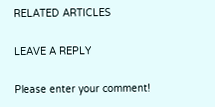RELATED ARTICLES

LEAVE A REPLY

Please enter your comment!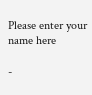Please enter your name here

-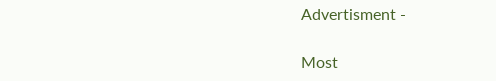Advertisment -

Most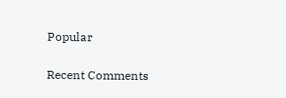Popular

Recent Comments